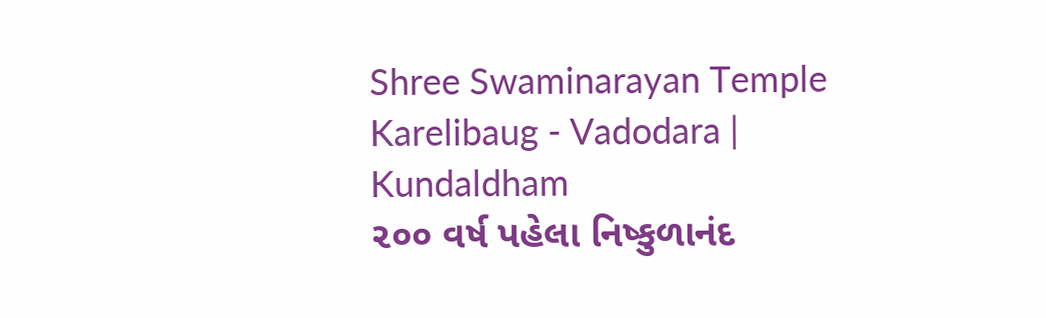Shree Swaminarayan Temple
Karelibaug - Vadodara | Kundaldham
૨૦૦ વર્ષ પહેલા નિષ્કુળાનંદ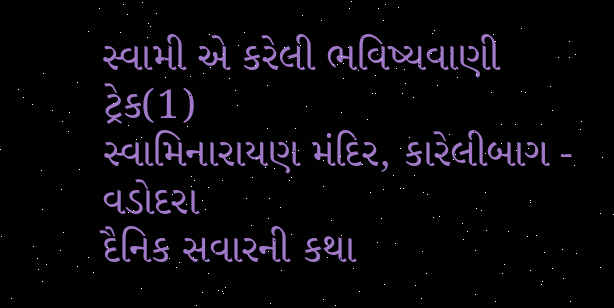સ્વામી એ કરેલી ભવિષ્યવાણી
ટ્રેક(1)
સ્વામિનારાયણ મંદિર, કારેલીબાગ - વડોદરા
દૈનિક સવારની કથા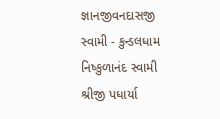જ્ઞાનજીવનદાસજી સ્વામી - કુન્ડલધામ
નિષ્કુળાનંદ સ્વામી
શ્રીજી પધાર્યા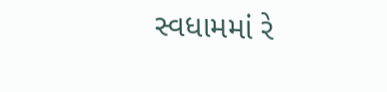સ્વધામમાં રે